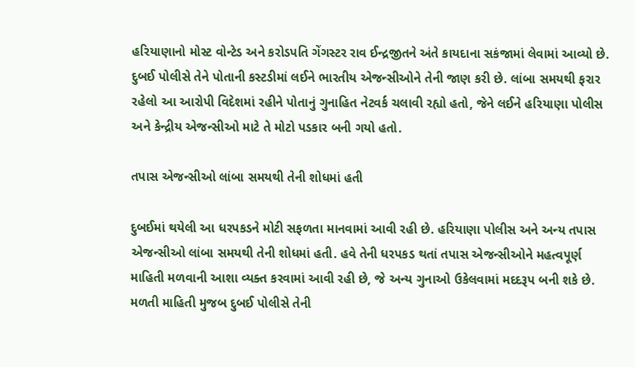હરિયાણાનો મોસ્ટ વોન્ટેડ અને કરોડપતિ ગેંગસ્ટર રાવ ઈન્દ્રજીતને અંતે કાયદાના સકંજામાં લેવામાં આવ્યો છે. દુબઈ પોલીસે તેને પોતાની કસ્ટડીમાં લઈને ભારતીય એજન્સીઓને તેની જાણ કરી છે. લાંબા સમયથી ફરાર રહેલો આ આરોપી વિદેશમાં રહીને પોતાનું ગુનાહિત નેટવર્ક ચલાવી રહ્યો હતો, જેને લઈને હરિયાણા પોલીસ અને કેન્દ્રીય એજન્સીઓ માટે તે મોટો પડકાર બની ગયો હતો.

તપાસ એજન્સીઓ લાંબા સમયથી તેની શોધમાં હતી

દુબઈમાં થયેલી આ ધરપકડને મોટી સફળતા માનવામાં આવી રહી છે. હરિયાણા પોલીસ અને અન્ય તપાસ એજન્સીઓ લાંબા સમયથી તેની શોધમાં હતી. હવે તેની ધરપકડ થતાં તપાસ એજન્સીઓને મહત્વપૂર્ણ માહિતી મળવાની આશા વ્યક્ત કરવામાં આવી રહી છે, જે અન્ય ગુનાઓ ઉકેલવામાં મદદરૂપ બની શકે છે. મળતી માહિતી મુજબ દુબઈ પોલીસે તેની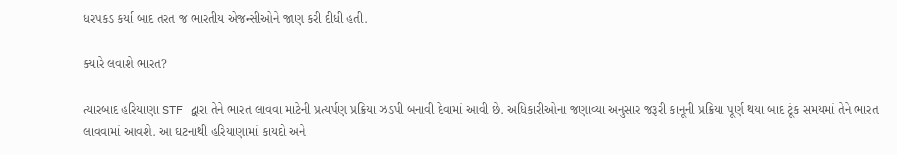ધરપકડ કર્યા બાદ તરત જ ભારતીય એજન્સીઓને જાણ કરી દીધી હતી.

ક્યારે લવાશે ભારત?

ત્યારબાદ હરિયાણા STF દ્વારા તેને ભારત લાવવા માટેની પ્રત્યર્પણ પ્રક્રિયા ઝડપી બનાવી દેવામાં આવી છે. અધિકારીઓના જણાવ્યા અનુસાર જરૂરી કાનૂની પ્રક્રિયા પૂર્ણ થયા બાદ ટૂંક સમયમાં તેને ભારત લાવવામાં આવશે. આ ઘટનાથી હરિયાણામાં કાયદો અને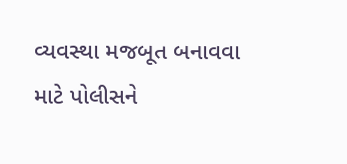વ્યવસ્થા મજબૂત બનાવવા માટે પોલીસને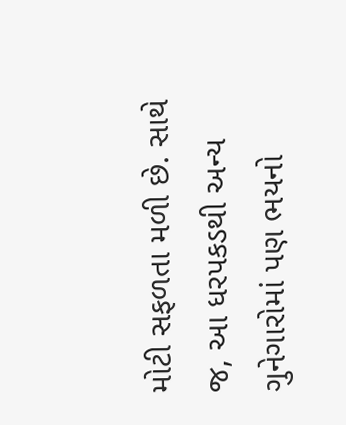મોટી સફળતા મળી છે. સાથે જ, આ ધરપકડથી અન્ય ગુનેગારોમાં પણ ભયનો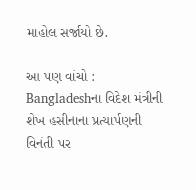માહોલ સર્જાયો છે.

આ પણ વાંચો : Bangladeshના વિદેશ મંત્રીની શેખ હસીનાના પ્રત્યાર્પણની વિનંતી પર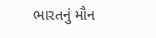ભારતનું મૌન